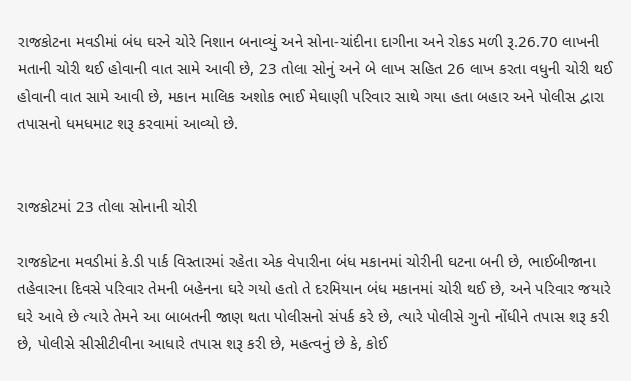રાજકોટના મવડીમાં બંધ ઘરને ચોરે નિશાન બનાવ્યું અને સોના-ચાંદીના દાગીના અને રોકડ મળી રૂ.26.70 લાખની મતાની ચોરી થઈ હોવાની વાત સામે આવી છે, 23 તોલા સોનું અને બે લાખ સહિત 26 લાખ કરતા વધુની ચોરી થઈ હોવાની વાત સામે આવી છે, મકાન માલિક અશોક ભાઈ મેઘાણી પરિવાર સાથે ગયા હતા બહાર અને પોલીસ દ્વારા તપાસનો ધમધમાટ શરૂ કરવામાં આવ્યો છે.


રાજકોટમાં 23 તોલા સોનાની ચોરી

રાજકોટના મવડીમાં કે.ડી પાર્ક વિસ્તારમાં રહેતા એક વેપારીના બંધ મકાનમાં ચોરીની ઘટના બની છે, ભાઈબીજાના તહેવારના દિવસે પરિવાર તેમની બહેનના ઘરે ગયો હતો તે દરમિયાન બંધ મકાનમાં ચોરી થઈ છે, અને પરિવાર જયારે ઘરે આવે છે ત્યારે તેમને આ બાબતની જાણ થતા પોલીસનો સંપર્ક કરે છે, ત્યારે પોલીસે ગુનો નોંધીને તપાસ શરૂ કરી છે, પોલીસે સીસીટીવીના આધારે તપાસ શરૂ કરી છે, મહત્વનું છે કે, કોઈ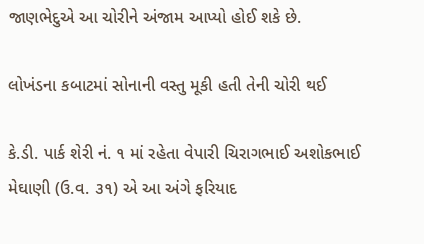જાણભેદુએ આ ચોરીને અંજામ આપ્યો હોઈ શકે છે.

લોખંડના કબાટમાં સોનાની વસ્તુ મૂકી હતી તેની ચોરી થઈ

કે.ડી. પાર્ક શેરી નં. ૧ માં રહેતા વેપારી ચિરાગભાઈ અશોકભાઈ મેઘાણી (ઉ.વ. ૩૧) એ આ અંગે ફરિયાદ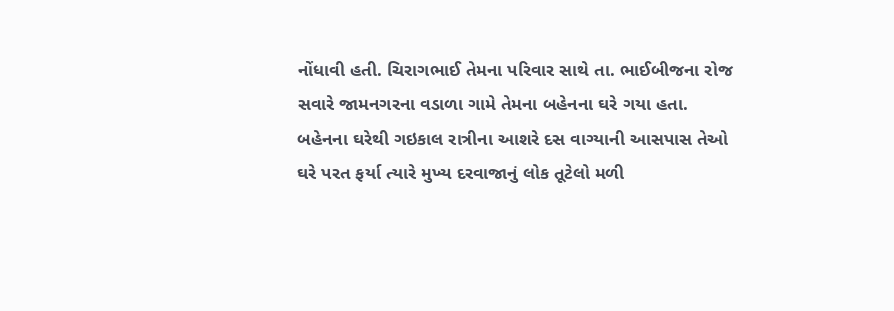નોંધાવી હતી. ચિરાગભાઈ તેમના પરિવાર સાથે તા. ભાઈબીજના રોજ સવારે જામનગરના વડાળા ગામે તેમના બહેનના ઘરે ગયા હતા. બહેનના ઘરેથી ગઇકાલ રાત્રીના આશરે દસ વાગ્યાની આસપાસ તેઓ ઘરે પરત ફર્યા ત્યારે મુખ્ય દરવાજાનું લોક તૂટેલો મળી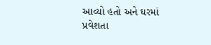આવ્યો હતો અને ઘરમાં પ્રવેશતા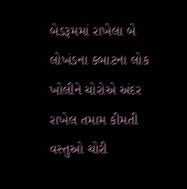બેડરૂમમાં રાખેલા બે લોખંડના કબાટના લોક ખોલીને ચોરોએ અંદર રાખેલ તમામ કીમતી વસ્તુઓ ચોરી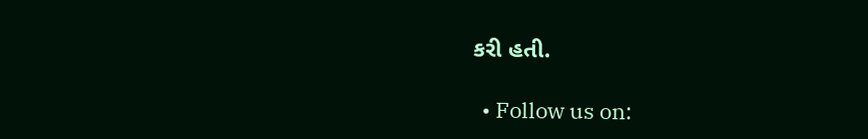કરી હતી.

  • Follow us on: